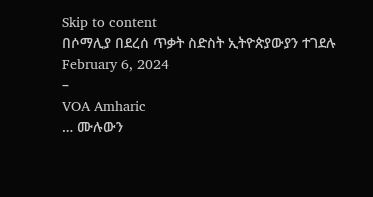Skip to content
በሶማሊያ በደረሰ ጥቃት ስድስት ኢትዮጵያውያን ተገደሉ
February 6, 2024
–
VOA Amharic
… ሙሉውን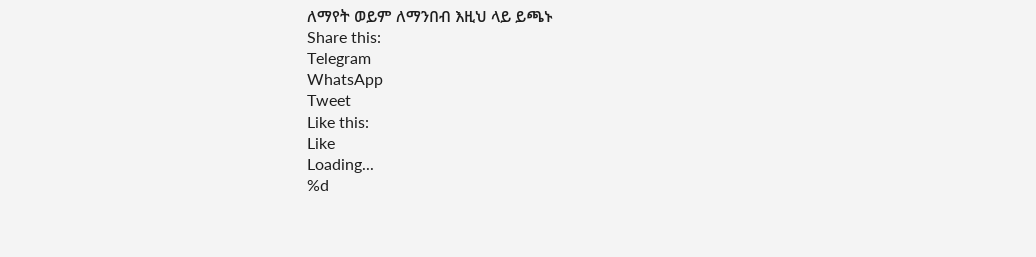ለማየት ወይም ለማንበብ እዚህ ላይ ይጫኑ
Share this:
Telegram
WhatsApp
Tweet
Like this:
Like
Loading...
%d